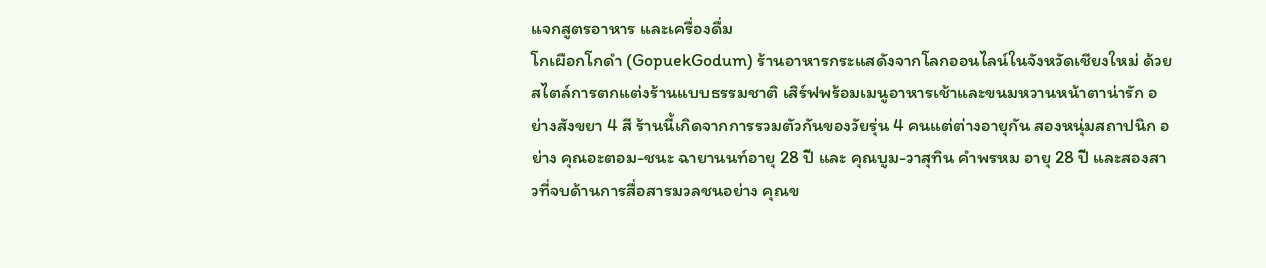แจกสูตรอาหาร และเครื่องดื่ม
โกเผือกโกดำ (GopuekGodum) ร้านอาหารกระแสดังจากโลกออนไลน์ในจังหวัดเชียงใหม่ ด้วยสไตล์การตกแต่งร้านแบบธรรมชาติ เสิร์ฟพร้อมเมนูอาหารเช้าและขนมหวานหน้าตาน่ารัก อย่างสังขยา 4 สี ร้านนี้เกิดจากการรวมตัวกันของวัยรุ่น 4 คนแต่ต่างอายุกัน สองหนุ่มสถาปนิก อย่าง คุณอะตอม-ชนะ ฉายานนท์อายุ 28 ปี และ คุณบูม-วาสุทิน คำพรหม อายุ 28 ปี และสองสาวที่จบด้านการสื่อสารมวลชนอย่าง คุณข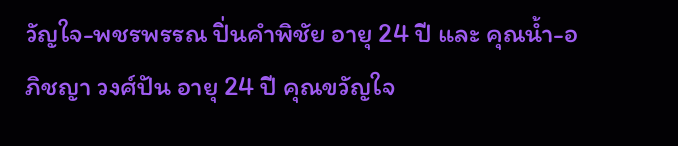วัญใจ-พชรพรรณ ปิ่นคำพิชัย อายุ 24 ปี และ คุณน้ำ-อภิชญา วงศ์ปัน อายุ 24 ปี คุณขวัญใจ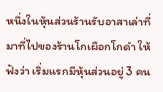หนึ่งในหุ้นส่วนร้านรับอาสาเล่าที่มาที่ไปของร้านโกเผือกโกดำ ให้ฟังว่า เริ่มแรกมีหุ้นส่วนอยู่ 3 คน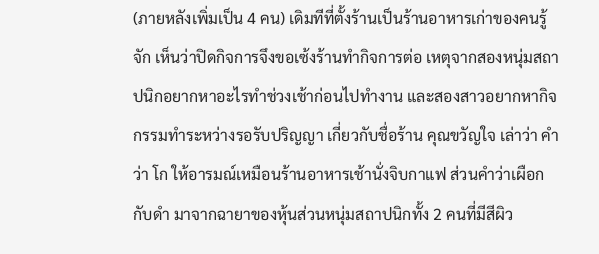(ภายหลังเพิ่มเป็น 4 คน) เดิมทีที่ตั้งร้านเป็นร้านอาหารเก่าของคนรู้จัก เห็นว่าปิดกิจการจึงขอเซ้งร้านทำกิจการต่อ เหตุจากสองหนุ่มสถาปนิกอยากหาอะไรทำช่วงเช้าก่อนไปทำงาน และสองสาวอยากหากิจกรรมทำระหว่างรอรับปริญญา เกี่ยวกับชื่อร้าน คุณขวัญใจ เล่าว่า คำว่า โก ให้อารมณ์เหมือนร้านอาหารเช้านั่งจิบกาแฟ ส่วนคำว่าเผือกกับดำ มาจากฉายาของหุ้นส่วนหนุ่มสถาปนิกทั้ง 2 คนที่มีสีผิว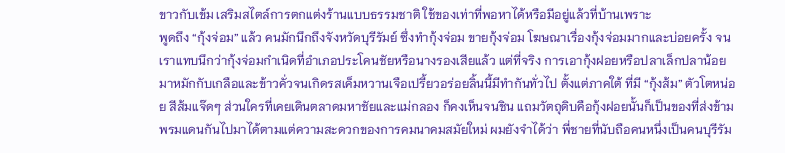ขาวกับเข้ม เสริมสไตล์การตกแต่งร้านแบบธรรมชาติ ใช้ของเท่าที่พอหาได้หรือมีอยู่แล้วที่บ้านเพราะ
พูดถึง “กุ้งจ่อม” แล้ว คนมักนึกถึงจังหวัดบุรีรัมย์ ซึ่งทำกุ้งจ่อม ขายกุ้งจ่อม โฆษณาเรื่องกุ้งจ่อมมากและบ่อยครั้ง จนเราแทบนึกว่ากุ้งจ่อมกำเนิดที่อำเภอประโคนชัยหรือนางรองเสียแล้ว แต่ที่จริง การเอากุ้งฝอยหรือปลาเล็กปลาน้อยมาหมักกับเกลือและข้าวคั่วจนเกิดรสเค็มหวานเจือเปรี้ยวอร่อยลิ้นนี้มีทำกันทั่วไป ตั้งแต่ภาคใต้ ที่มี “กุ้งส้ม” ตัวโตหน่อย สีส้มแจ๊ดๆ ส่วนใครที่เคยเดินตลาดมหาชัยและแม่กลอง ก็คงเห็นจนชิน แถมวัตถุดิบคือกุ้งฝอยนั้นก็เป็นของที่ส่งข้ามพรมแดนกันไปมาได้ตามแต่ความสะดวกของการคมนาคมสมัยใหม่ ผมยังจำได้ว่า พี่ชายที่นับถือคนหนึ่งเป็นคนบุรีรัม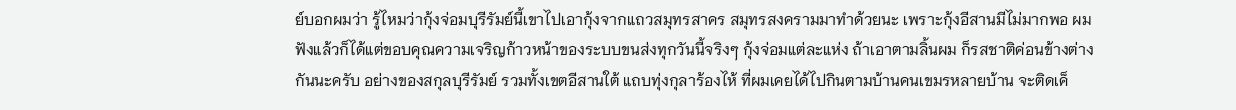ย์บอกผมว่า รู้ไหมว่ากุ้งจ่อมบุรีรัมย์นี้เขาไปเอากุ้งจากแถวสมุทรสาคร สมุทรสงครามมาทำด้วยนะ เพราะกุ้งอีสานมีไม่มากพอ ผมฟังแล้วก็ได้แต่ขอบคุณความเจริญก้าวหน้าของระบบขนส่งทุกวันนี้จริงๆ กุ้งจ่อมแต่ละแห่ง ถ้าเอาตามลิ้นผม ก็รสชาติค่อนข้างต่างกันนะครับ อย่างของสกุลบุรีรัมย์ รวมทั้งเขตอีสานใต้ แถบทุ่งกุลาร้องไห้ ที่ผมเคยได้ไปกินตามบ้านคนเขมรหลายบ้าน จะติดเค็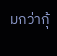มกว่ากุ้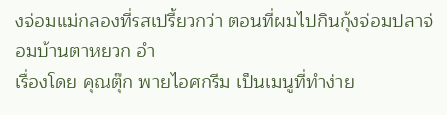งจ่อมแม่กลองที่รสเปรี้ยวกว่า ตอนที่ผมไปกินกุ้งจ่อมปลาจ่อมบ้านตาหยวก อำ
เรื่องโดย คุณตุ๊ก พายไอศกรีม เป็นเมนูที่ทำง่าย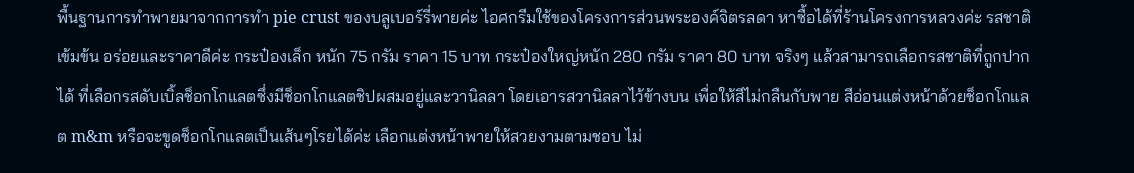พื้นฐานการทำพายมาจากการทำ pie crust ของบลูเบอร์รี่พายค่ะ ไอศกรีมใช้ของโครงการส่วนพระองค์จิตรลดา หาซื้อได้ที่ร้านโครงการหลวงค่ะ รสชาติเข้มข้น อร่อยและราคาดีค่ะ กระป๋องเล็ก หนัก 75 กรัม ราคา 15 บาท กระป๋องใหญ่หนัก 280 กรัม ราคา 80 บาท จริงๆ แล้วสามารถเลือกรสชาติที่ถูกปากได้ ที่เลือกรสดับเบิ้ลช็อกโกแลตซึ่งมีช็อกโกแลตชิปผสมอยู่และวานิลลา โดยเอารสวานิลลาไว้ข้างบน เพื่อให้สีไม่กลืนกับพาย สีอ่อนแต่งหน้าด้วยช็อกโกแลต m&m หรือจะขูดช็อกโกแลตเป็นเส้นๆโรยได้ค่ะ เลือกแต่งหน้าพายให้สวยงามตามชอบ ไม่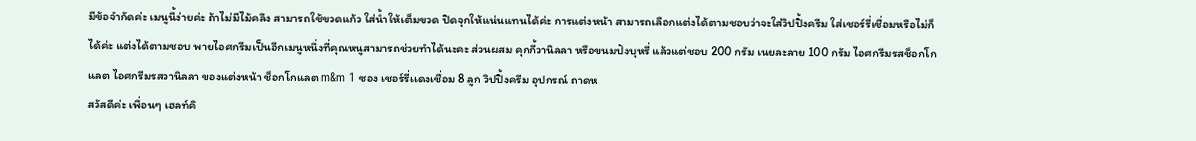มีข้อจำกัดค่ะ เมนูนี้ง่ายค่ะ ถ้าไม่มีไม้คลึง สามารถใช้ขวดแก้ว ใส่น้ำให้เต็มขวด ปิดจุกให้แน่นแทนได้ค่ะ การแต่งหน้า สามารถเลือกแต่งได้ตามชอบว่าจะใส่วิปปิ้งครีม ใส่เชอร์รี่เชื่อมหรือไม่ก็ได้ค่ะ แต่งได้ตามชอบ พายไอศกรีมเป็นอีกเมนูหนึ่งที่คุณหนูสามารถช่วยทำได้นะคะ ส่วนผสม คุกกี้วานิลลา หรือขนมปังบุหรี่ แล้วแต่ชอบ 200 กรัม เนยละลาย 100 กรัม ไอศกรีมรสช็อกโกแลต ไอศกรีมรสวานิลลา ของแต่งหน้า ช็อกโกแลต m&m 1 ซอง เชอร์รี่เเดงเชื่อม 8 ลูก วิปปิ้งครีม อุปกรณ์ ถาดห
สวัสดีค่ะ เพื่อนๆ เฮลท์คิ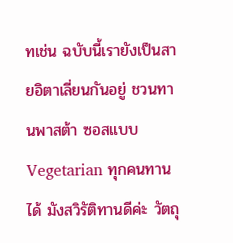ทเช่น ฉบับนี้เรายังเป็นสายอิตาเลี่ยนกันอยู่ ชวนทานพาสต้า ซอสแบบ Vegetarian ทุกคนทานได้ มังสวิรัติทานดีค่ะ วัตถุ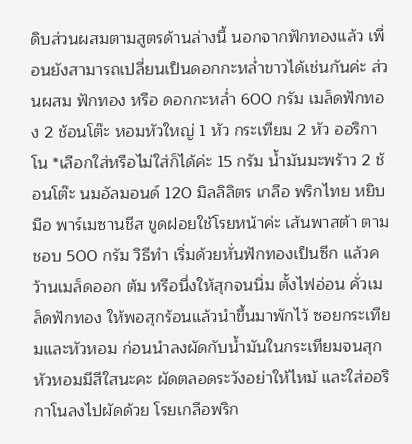ดิบส่วนผสมตามสูตรด้านล่างนี้ นอกจากฟักทองแล้ว เพื่อนยังสามารถเปลี่ยนเป็นดอกกะหล่ำขาวได้เช่นกันค่ะ ส่วนผสม ฟักทอง หรือ ดอกกะหล่ำ 600 กรัม เมล็ดฟักทอง 2 ช้อนโต๊ะ หอมหัวใหญ่ 1 หัว กระเทียม 2 หัว ออริกาโน *เลือกใส่หรือไม่ใส่ก็ได้ค่ะ 15 กรัม น้ำมันมะพร้าว 2 ช้อนโต๊ะ นมอัลมอนด์ 120 มิลลิลิตร เกลือ พริกไทย หยิบมือ พาร์เมซานชีส ขูดฝอยใช้โรยหน้าค่ะ เส้นพาสต้า ตามชอบ 500 กรัม วิธีทำ เริ่มด้วยหั่นฟักทองเป็นซีก แล้วคว้านเมล็ดออก ต้ม หรือนึ่งให้สุกจนนิ่ม ตั้งไฟอ่อน คั่วเมล็ดฟักทอง ให้พอสุกร้อนแล้วนำขึ้นมาพักไว้ ซอยกระเทียมและหัวหอม ก่อนนำลงผัดกับน้ำมันในกระเทียมจนสุก หัวหอมมีสีใสนะคะ ผัดตลอดระวังอย่าให้ไหม้ และใส่ออริกาโนลงไปผัดด้วย โรยเกลือพริก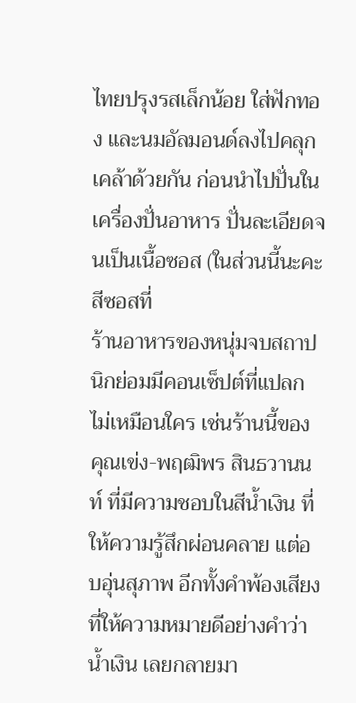ไทยปรุงรสเล็กน้อย ใส่ฟักทอง และนมอัลมอนด์ลงไปคลุกเคล้าด้วยกัน ก่อนนำไปปั่นในเครื่องปั่นอาหาร ปั่นละเอียดจนเป็นเนื้อซอส (ในส่วนนี้นะคะ สีซอสที่
ร้านอาหารของหนุ่มจบสถาปนิกย่อมมีคอนเซ็ปต์ที่แปลกไม่เหมือนใคร เช่นร้านนี้ของ คุณเข่ง-พฤฒิพร สินธวานนท์ ที่มีความชอบในสีน้ำเงิน ที่ให้ความรู้สึกผ่อนคลาย แต่อบอุ่นสุภาพ อีกทั้งคำพ้องเสียงที่ให้ความหมายดีอย่างคำว่า น้ำเงิน เลยกลายมา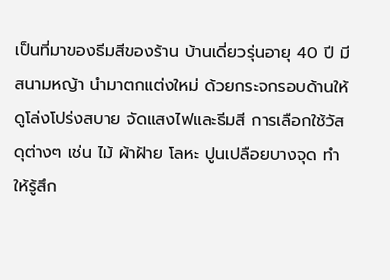เป็นที่มาของธีมสีของร้าน บ้านเดี่ยวรุ่นอายุ 40 ปี มีสนามหญ้า นำมาตกแต่งใหม่ ด้วยกระจกรอบด้านให้ดูโล่งโปร่งสบาย จัดแสงไฟและธีมสี การเลือกใช้วัสดุต่างๆ เช่น ไม้ ผ้าฝ้าย โลหะ ปูนเปลือยบางจุด ทำให้รู้สึก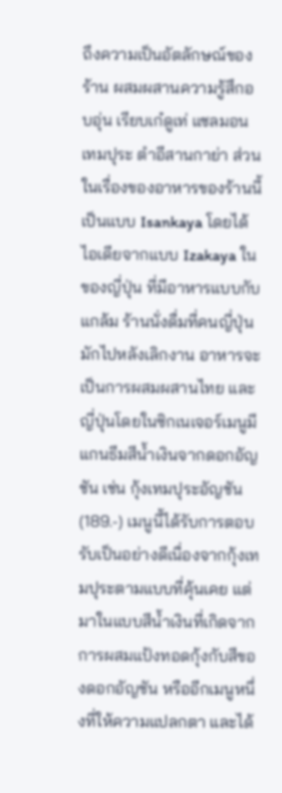ถึงความเป็นอัตลักษณ์ของร้าน ผสมผสานความรู้สึกอบอุ่น เรียบเก๋ดูเท่ แซลมอนเทมปุระ ตำอีสานกาย่า ส่วนในเรื่องของอาหารของร้านนี้ เป็นแบบ Isankaya โดยได้ไอเดียจากแบบ Izakaya ในของญี่ปุ่น ที่มีอาหารแบบกับแกล้ม ร้านนั่งดื่มที่คนญี่ปุ่นมักไปหลังเลิกงาน อาหารจะเป็นการผสมผสานไทย และญี่ปุ่นโดยในซิกเนเจอร์เมนูมีแกนธีมสีน้ำเงินจากดอกอัญชัน เช่น กุ้งเทมปุระอัญชัน (189.-) เมนูนี้ได้รับการตอบรับเป็นอย่างดีเนื่องจากกุ้งเทมปุระตามแบบที่คุ้นเคย แต่มาในแบบสีน้ำเงินที่เกิดจากการผสมแป้งทอดกุ้งกับสีของดอกอัญชัน หรืออีกเมนูหนึ่งที่ให้ความแปลกตา และได้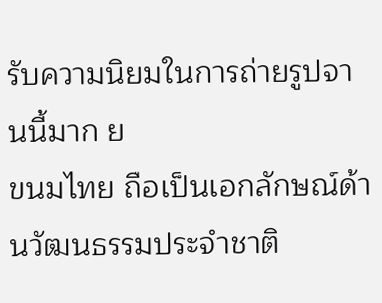รับความนิยมในการถ่ายรูปจานนี้มาก ย
ขนมไทย ถือเป็นเอกลักษณ์ด้านวัฒนธรรมประจำชาติ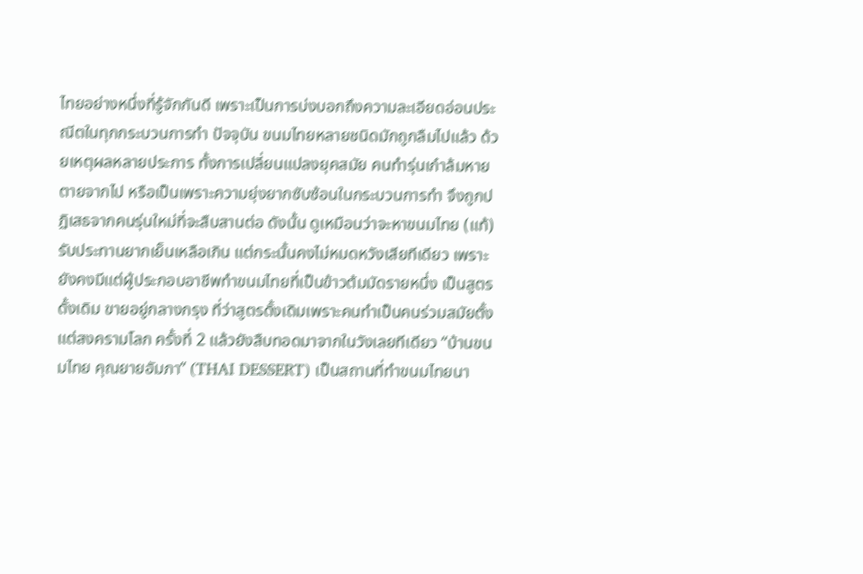ไทยอย่างหนึ่งที่รู้จักกันดี เพราะเป็นการบ่งบอกถึงความละเอียดอ่อนประณีตในทุกกระบวนการทำ ปัจจุบัน ขนมไทยหลายชนิดมักถูกลืมไปแล้ว ด้วยเหตุผลหลายประการ ทั้งการเปลี่ยนแปลงยุคสมัย คนทำรุ่นเก๋าล้มหายตายจากไป หรือเป็นเพราะความยุ่งยากซับซ้อนในกระบวนการทำ จึงถูกปฏิเสธจากคนรุ่นใหม่ที่จะสืบสานต่อ ดังนั้น ดูเหมือนว่าจะหาขนมไทย (แท้) รับประทานยากเย็นเหลือเกิน แต่กระนั้นคงไม่หมดหวังเสียทีเดียว เพราะยังคงมีแต่ผู้ประกอบอาชีพทำขนมไทยที่เป็นข้าวต้มมัดรายหนึ่ง เป็นสูตรดั้งเดิม ขายอยู่กลางกรุง ที่ว่าสูตรดั้งเดิมเพราะคนทำเป็นคนร่วมสมัยตั้งแต่สงครามโลก ครั้งที่ 2 แล้วยังสืบทอดมาจากในวังเลยทีเดียว “บ้านขนมไทย คุณยายอัมภา” (THAI DESSERT) เป็นสถานที่ทำขนมไทยนา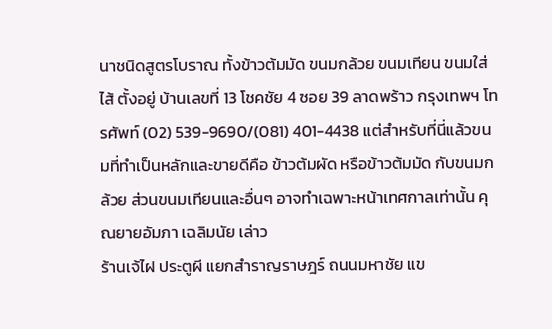นาชนิดสูตรโบราณ ทั้งข้าวต้มมัด ขนมกล้วย ขนมเทียน ขนมใส่ไส้ ตั้งอยู่ บ้านเลขที่ 13 โชคชัย 4 ซอย 39 ลาดพร้าว กรุงเทพฯ โทรศัพท์ (02) 539-9690/(081) 401-4438 แต่สำหรับที่นี่แล้วขนมที่ทำเป็นหลักและขายดีคือ ข้าวต้มผัด หรือข้าวต้มมัด กับขนมกล้วย ส่วนขนมเทียนและอื่นๆ อาจทำเฉพาะหน้าเทศกาลเท่านั้น คุณยายอัมภา เฉลิมนัย เล่าว
ร้านเจ้ไฝ ประตูผี แยกสำราญราษฎร์ ถนนมหาชัย แข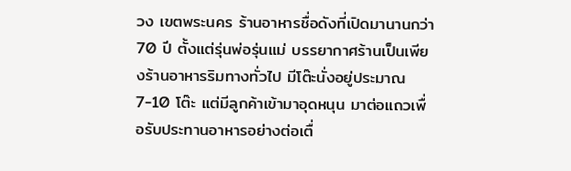วง เขตพระนคร ร้านอาหารชื่อดังที่เปิดมานานกว่า 70 ปี ตั้งแต่รุ่นพ่อรุ่นแม่ บรรยากาศร้านเป็นเพียงร้านอาหารริมทางทั่วไป มีโต๊ะนั่งอยู่ประมาณ 7-10 โต๊ะ แต่มีลูกค้าเข้ามาอุดหนุน มาต่อแถวเพื่อรับประทานอาหารอย่างต่อเตื่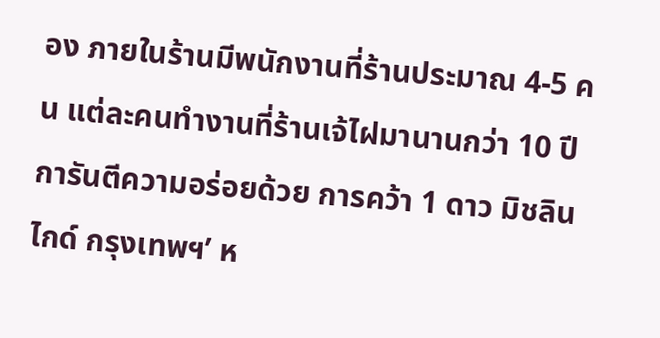อง ภายในร้านมีพนักงานที่ร้านประมาณ 4-5 คน แต่ละคนทำงานที่ร้านเจ้ไฝมานานกว่า 10 ปี การันตีความอร่อยด้วย การคว้า 1 ดาว มิชลิน ไกด์ กรุงเทพฯ’ ห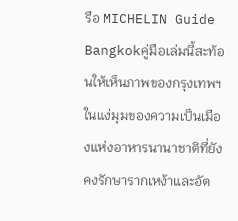รือ MICHELIN Guide Bangkokคู่มือเล่มนี้สะท้อนให้เห็นภาพของกรุงเทพฯ ในแง่มุมของความเป็นเมืองแห่งอาหารนานาชาติที่ยังคงรักษารากเหง้าและอัต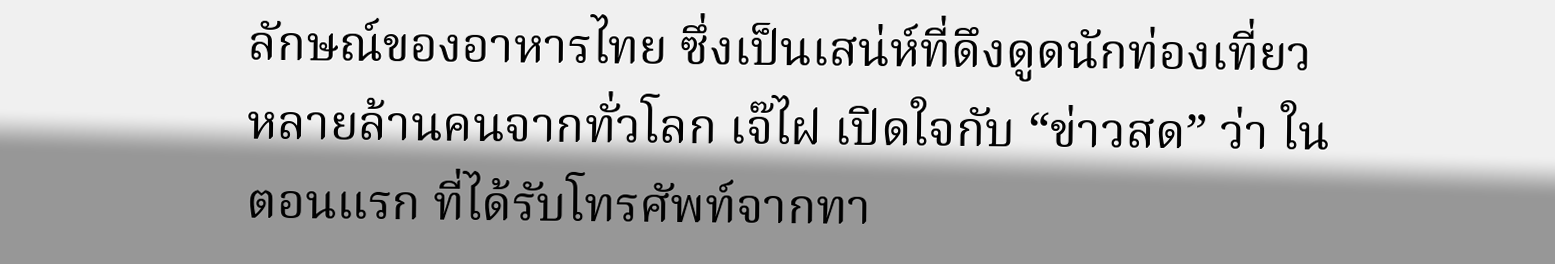ลักษณ์ของอาหารไทย ซึ่งเป็นเสน่ห์ที่ดึงดูดนักท่องเที่ยวหลายล้านคนจากทั่วโลก เจ๊ไฝ เปิดใจกับ “ข่าวสด” ว่า ในตอนแรก ที่ได้รับโทรศัพท์จากทา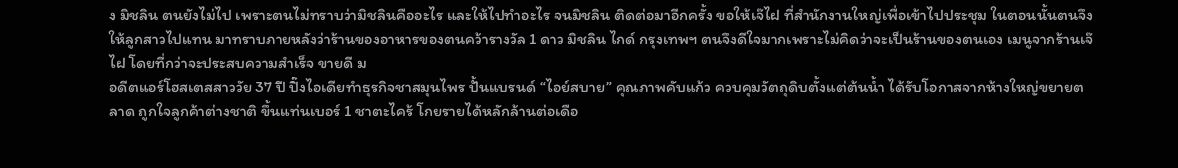ง มิชลิน ตนยังไม่ไป เพราะตนไม่ทราบว่ามิชลินคืออะไร และให้ไปทำอะไร จนมิชลิน ติดต่อมาอีกครั้ง ขอให้เจ๊ไฝ ที่สำนักงานใหญ่เพื่อเข้าไปประชุม ในตอนนั้นตนจึงให้ลูกสาวไปแทน มาทราบภายหลังว่าร้านของอาหารของตนคว้ารางวัล 1 ดาว มิชลิน ไกด์ กรุงเทพฯ ตนจึงดีใจมากเพราะไม่คิดว่าจะเป็นร้านของตนเอง เมนูจากร้านเจ๊ไฝ โดยที่กว่าจะประสบความสำเร็จ ขายดี ม
อดีตแอร์โฮสเตสสาววัย 37 ปี ปิ๊งไอเดียทำธุรกิจชาสมุนไพร ปั้นแบรนด์ “ไอย์สบาย” คุณภาพคับแก้ว ควบคุมวัตถุดิบตั้งแต่ต้นน้ำ ได้รับโอกาสจากห้างใหญ่ขยายตลาด ถูกใจลูกค้าต่างชาติ ขึ้นแท่นเบอร์ 1 ชาตะไคร้ โกยรายได้หลักล้านต่อเดือ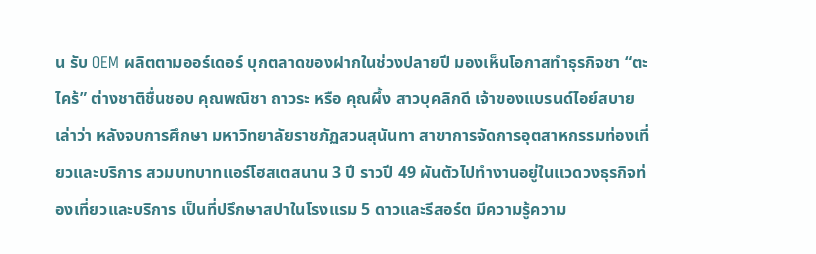น รับ OEM ผลิตตามออร์เดอร์ บุกตลาดของฝากในช่วงปลายปี มองเห็นโอกาสทำธุรกิจชา “ตะไคร้” ต่างชาติชื่นชอบ คุณพณิชา ถาวระ หรือ คุณผึ้ง สาวบุคลิกดี เจ้าของแบรนด์ไอย์สบาย เล่าว่า หลังจบการศึกษา มหาวิทยาลัยราชภัฏสวนสุนันทา สาขาการจัดการอุตสาหกรรมท่องเที่ยวและบริการ สวมบทบาทแอร์โฮสเตสนาน 3 ปี ราวปี 49 ผันตัวไปทำงานอยู่ในแวดวงธุรกิจท่องเที่ยวและบริการ เป็นที่ปรึกษาสปาในโรงแรม 5 ดาวและรีสอร์ต มีความรู้ความ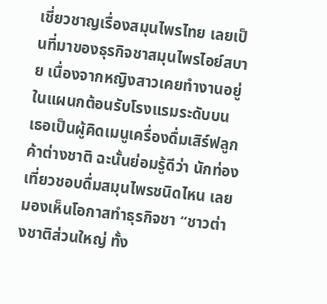เชี่ยวชาญเรื่องสมุนไพรไทย เลยเป็นที่มาของธุรกิจชาสมุนไพรไอย์สบาย เนื่องจากหญิงสาวเคยทำงานอยู่ในแผนกต้อนรับโรงแรมระดับบน เธอเป็นผู้คิดเมนูเครื่องดื่มเสิร์ฟลูกค้าต่างชาติ ฉะนั้นย่อมรู้ดีว่า นักท่องเที่ยวชอบดื่มสมุนไพรชนิดไหน เลยมองเห็นโอกาสทำธุรกิจชา “ชาวต่างชาติส่วนใหญ่ ทั้ง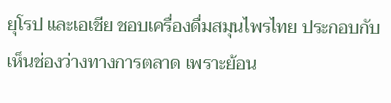ยุโรป และเอเชีย ชอบเครื่องดื่มสมุนไพรไทย ประกอบกับเห็นช่องว่างทางการตลาด เพราะย้อน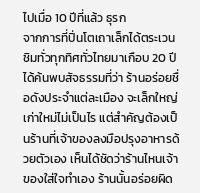ไปเมื่อ 10 ปีที่แล้ว ธุรก
จากการที่ปิ่นโตเถาเล็กได้ตระเวนชิมทั่วทุกทิศทั่วไทยมาเกือบ 20 ปี ได้ค้นพบสัจธรรมที่ว่า ร้านอร่อยชื่อดังประจำแต่ละเมือง จะเล็กใหญ่เก่าใหม่ไม่เป็นไร แต่สำคัญต้องเป็นร้านที่เจ้าของลงมือปรุงอาหารด้วยตัวเอง เห็นได้ชัดว่าร้านไหนเจ้าของใส่ใจทำเอง ร้านนั้นอร่อยผิด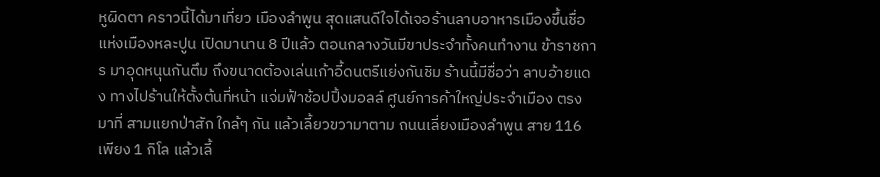หูผิดตา คราวนี้ได้มาเที่ยว เมืองลำพูน สุดแสนดีใจได้เจอร้านลาบอาหารเมืองขึ้นชื่อแห่งเมืองหละปูน เปิดมานาน 8 ปีแล้ว ตอนกลางวันมีขาประจำทั้งคนทำงาน ข้าราชการ มาอุดหนุนกันตึม ถึงขนาดต้องเล่นเก้าอี้ดนตรีแย่งกันชิม ร้านนี้มีชื่อว่า ลาบอ้ายแดง ทางไปร้านให้ตั้งต้นที่หน้า แจ่มฟ้าช้อปปิ้งมอลล์ ศูนย์การค้าใหญ่ประจำเมือง ตรงมาที่ สามแยกป่าสัก ใกล้ๆ กัน แล้วเลี้ยวขวามาตาม ถนนเลี่ยงเมืองลำพูน สาย 116 เพียง 1 กิโล แล้วเลี้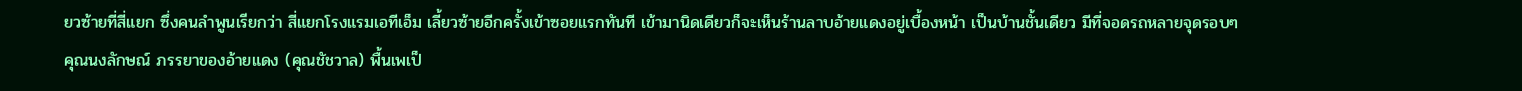ยวซ้ายที่สี่แยก ซึ่งคนลำพูนเรียกว่า สี่แยกโรงแรมเอทีเอ็ม เลี้ยวซ้ายอีกครั้งเข้าซอยแรกทันที เข้ามานิดเดียวก็จะเห็นร้านลาบอ้ายแดงอยู่เบื้องหน้า เป็นบ้านชั้นเดียว มีที่จอดรถหลายจุดรอบๆ คุณนงลักษณ์ ภรรยาของอ้ายแดง (คุณชัชวาล) พื้นเพเป็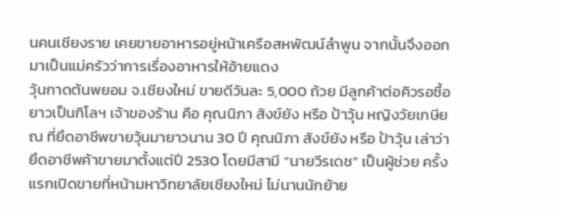นคนเชียงราย เคยขายอาหารอยู่หน้าเครือสหพัฒน์ลำพูน จากนั้นจึงออกมาเป็นแม่ครัวว่าการเรื่องอาหารให้อ้ายแดง
วุ้นกาดต้นพยอม จ.เชียงใหม่ ขายดีวันละ 5,000 ถ้วย มีลูกค้าต่อคิวรอซื้อยาวเป็นกิโลฯ เจ้าของร้าน คือ คุณนิภา สังข์ยัง หรือ ป้าวุ้น หญิงวัยเกษียณ ที่ยึดอาชีพขายวุ้นมายาวนาน 30 ปี คุณนิภา สังข์ยัง หรือ ป้าวุ้น เล่าว่า ยึดอาชีพค้าขายมาตั้งแต่ปี 2530 โดยมีสามี “นายวีรเดช” เป็นผู้ช่วย ครั้งแรกเปิดขายที่หน้ามหาวิทยาลัยเชียงใหม่ ไม่นานนักย้าย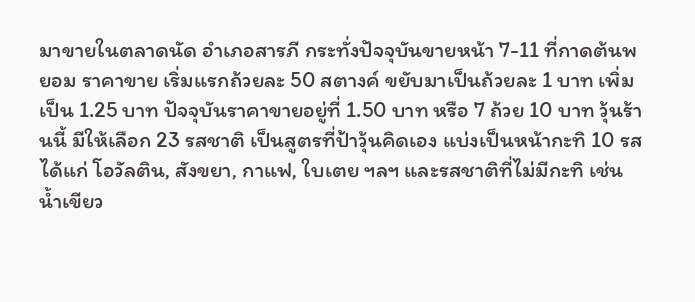มาขายในตลาดนัด อำเภอสารภี กระทั่งปัจจุบันขายหน้า 7-11 ที่กาดต้นพยอม ราคาขาย เริ่มแรกถ้วยละ 50 สตางค์ ขยับมาเป็นถ้วยละ 1 บาท เพิ่มเป็น 1.25 บาท ปัจจุบันราคาขายอยู่ที่ 1.50 บาท หรือ 7 ถ้วย 10 บาท วุ้นร้านนี้ มีให้เลือก 23 รสชาติ เป็นสูตรที่ป้าวุ้นคิดเอง แบ่งเป็นหน้ากะทิ 10 รส ได้แก่ โอวัลติน, สังขยา, กาแฟ, ใบเตย ฯลฯ และรสชาติที่ไม่มีกะทิ เช่น น้ำเขียว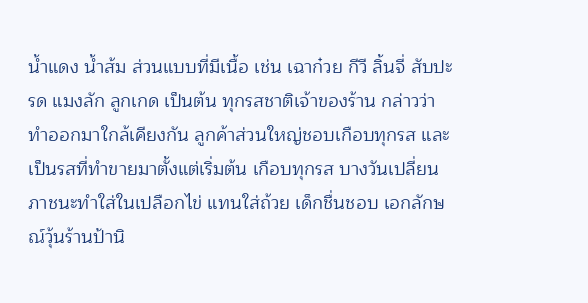น้ำแดง น้ำส้ม ส่วนแบบที่มีเนื้อ เช่น เฉาก๋วย กีวี ลิ้นจี่ สับปะรด แมงลัก ลูกเกด เป็นต้น ทุกรสชาติเจ้าของร้าน กล่าวว่า ทำออกมาใกล้เคียงกัน ลูกค้าส่วนใหญ่ชอบเกือบทุกรส และเป็นรสที่ทำขายมาตั้งแต่เริ่มต้น เกือบทุกรส บางวันเปลี่ยนภาชนะทำใส่ในเปลือกไข่ แทนใส่ถ้วย เด็กชื่นชอบ เอกลักษณ์วุ้นร้านป้านิ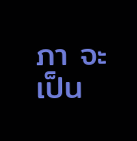ภา จะเป็น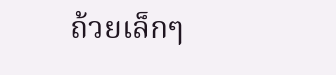ถ้วยเล็กๆ